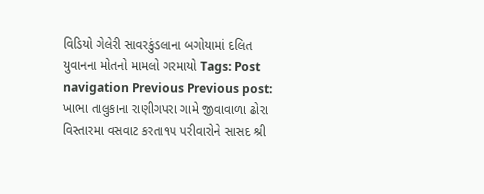વિડિયો ગેલેરી સાવરકુંડલાના બગોયામાં દલિત યુવાનના મોતનો મામલો ગરમાયો Tags: Post navigation Previous Previous post: ખાભા તાલુકાના રાણીગપરા ગામે જીવાવાળા ઢોરા વિસ્તારમા વસવાટ કરતા૧૫ પરીવારોને સાસદ શ્રી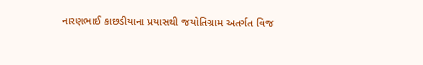નારણભાઈ કાછડીયાના પ્રયાસથી જયોતિગ્રામ અતર્ગત વિજ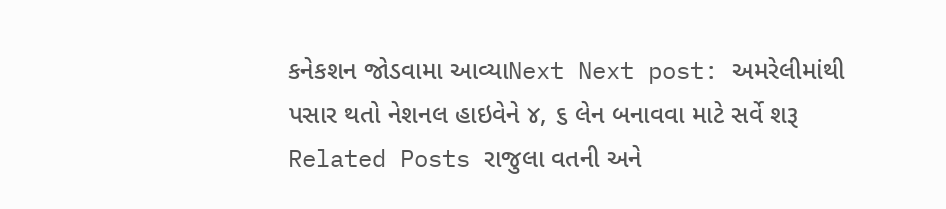કનેકશન જોડવામા આવ્યાNext Next post: અમરેલીમાંથી પસાર થતો નેશનલ હાઇવેને ૪, ૬ લેન બનાવવા માટે સર્વે શરૂ Related Posts રાજુલા વતની અને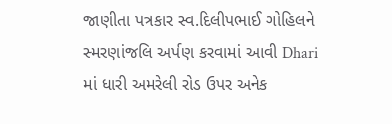જાણીતા પત્રકાર સ્વ.દિલીપભાઈ ગોહિલને સ્મરણાંજલિ અર્પણ કરવામાં આવી Dhari માં ધારી અમરેલી રોડ ઉપર અનેક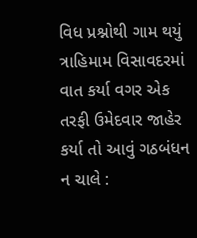વિધ પ્રશ્નોથી ગામ થયું ત્રાહિમામ વિસાવદરમાં વાત કર્યા વગર એક તરફી ઉમેદવાર જાહેર કર્યા તો આવું ગઠબંધન ન ચાલે :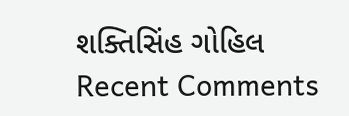શક્તિસિંહ ગોહિલ
Recent Comments